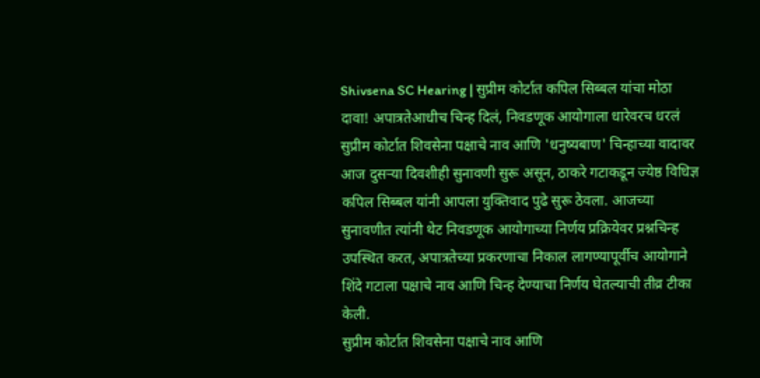Shivsena SC Hearing | सुप्रीम कोर्टात कपिल सिब्बल यांचा मोठा दावा! अपात्रतेआधीच चिन्ह दिलं, निवडणूक आयोगाला धारेवरच धरलं
सुप्रीम कोर्टात शिवसेना पक्षाचे नाव आणि 'धनुष्यबाण' चिन्हाच्या वादावर आज दुसऱ्या दिवशीही सुनावणी सुरू असून, ठाकरे गटाकडून ज्येष्ठ विधिज्ञ कपिल सिब्बल यांनी आपला युक्तिवाद पुढे सुरू ठेवला. आजच्या सुनावणीत त्यांनी थेट निवडणूक आयोगाच्या निर्णय प्रक्रियेवर प्रश्नचिन्ह उपस्थित करत, अपात्रतेच्या प्रकरणाचा निकाल लागण्यापूर्वीच आयोगाने शिंदे गटाला पक्षाचे नाव आणि चिन्ह देण्याचा निर्णय घेतल्याची तीव्र टीका केली.
सुप्रीम कोर्टात शिवसेना पक्षाचे नाव आणि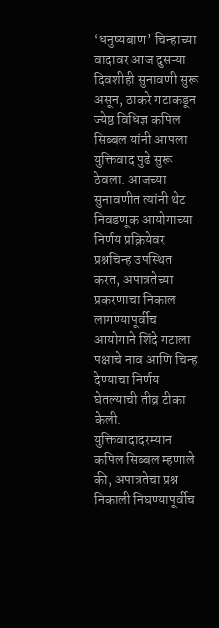‘धनुष्यबाण’ चिन्हाच्या वादावर आज दुसऱ्या दिवशीही सुनावणी सुरू असून, ठाकरे गटाकडून ज्येष्ठ विधिज्ञ कपिल सिब्बल यांनी आपला युक्तिवाद पुढे सुरू ठेवला. आजच्या सुनावणीत त्यांनी थेट निवडणूक आयोगाच्या निर्णय प्रक्रियेवर प्रश्नचिन्ह उपस्थित करत, अपात्रतेच्या प्रकरणाचा निकाल लागण्यापूर्वीच आयोगाने शिंदे गटाला पक्षाचे नाव आणि चिन्ह देण्याचा निर्णय घेतल्याची तीव्र टीका केली.
युक्तिवादादरम्यान कपिल सिब्बल म्हणाले की, अपात्रतेचा प्रश्न निकाली निघण्यापूर्वीच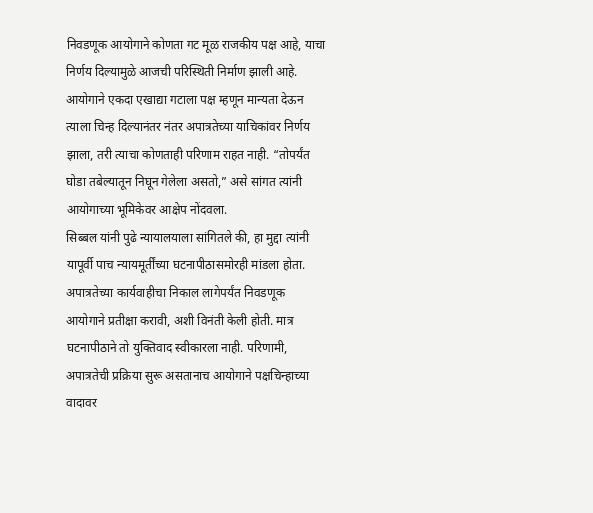निवडणूक आयोगाने कोणता गट मूळ राजकीय पक्ष आहे, याचा निर्णय दिल्यामुळे आजची परिस्थिती निर्माण झाली आहे. आयोगाने एकदा एखाद्या गटाला पक्ष म्हणून मान्यता देऊन त्याला चिन्ह दिल्यानंतर नंतर अपात्रतेच्या याचिकांवर निर्णय झाला, तरी त्याचा कोणताही परिणाम राहत नाही. “तोपर्यंत घोडा तबेल्यातून निघून गेलेला असतो,” असे सांगत त्यांनी आयोगाच्या भूमिकेवर आक्षेप नोंदवला.
सिब्बल यांनी पुढे न्यायालयाला सांगितले की, हा मुद्दा त्यांनी यापूर्वी पाच न्यायमूर्तींच्या घटनापीठासमोरही मांडला होता. अपात्रतेच्या कार्यवाहीचा निकाल लागेपर्यंत निवडणूक आयोगाने प्रतीक्षा करावी, अशी विनंती केली होती. मात्र घटनापीठाने तो युक्तिवाद स्वीकारला नाही. परिणामी, अपात्रतेची प्रक्रिया सुरू असतानाच आयोगाने पक्षचिन्हाच्या वादावर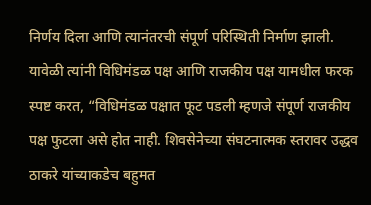निर्णय दिला आणि त्यानंतरची संपूर्ण परिस्थिती निर्माण झाली.
यावेळी त्यांनी विधिमंडळ पक्ष आणि राजकीय पक्ष यामधील फरक स्पष्ट करत, “विधिमंडळ पक्षात फूट पडली म्हणजे संपूर्ण राजकीय पक्ष फुटला असे होत नाही. शिवसेनेच्या संघटनात्मक स्तरावर उद्धव ठाकरे यांच्याकडेच बहुमत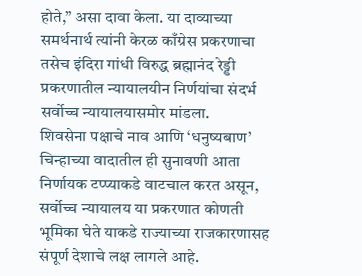होते,” असा दावा केला. या दाव्याच्या समर्थनार्थ त्यांनी केरळ काँग्रेस प्रकरणाचा तसेच इंदिरा गांधी विरुद्ध ब्रह्मानंद रेड्डी प्रकरणातील न्यायालयीन निर्णयांचा संदर्भ सर्वोच्च न्यायालयासमोर मांडला.
शिवसेना पक्षाचे नाव आणि ‘धनुष्यबाण’ चिन्हाच्या वादातील ही सुनावणी आता निर्णायक टप्प्याकडे वाटचाल करत असून, सर्वोच्च न्यायालय या प्रकरणात कोणती भूमिका घेते याकडे राज्याच्या राजकारणासह संपूर्ण देशाचे लक्ष लागले आहे.